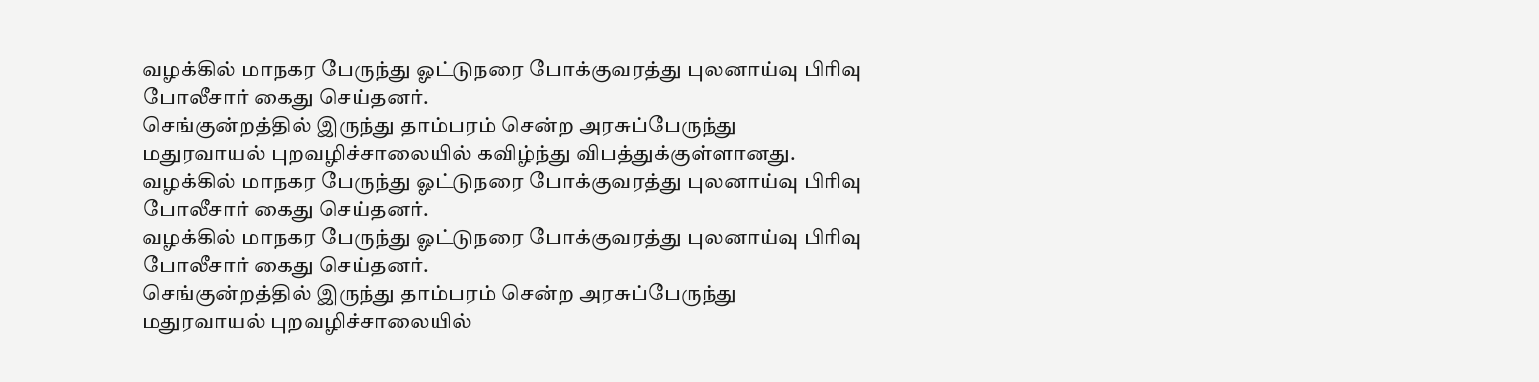வழக்கில் மாநகர பேருந்து ஓட்டுநரை போக்குவரத்து புலனாய்வு பிரிவு போலீசார் கைது செய்தனர்.
செங்குன்றத்தில் இருந்து தாம்பரம் சென்ற அரசுப்பேருந்து மதுரவாயல் புறவழிச்சாலையில் கவிழ்ந்து விபத்துக்குள்ளானது.
வழக்கில் மாநகர பேருந்து ஓட்டுநரை போக்குவரத்து புலனாய்வு பிரிவு போலீசார் கைது செய்தனர்.
வழக்கில் மாநகர பேருந்து ஓட்டுநரை போக்குவரத்து புலனாய்வு பிரிவு போலீசார் கைது செய்தனர்.
செங்குன்றத்தில் இருந்து தாம்பரம் சென்ற அரசுப்பேருந்து மதுரவாயல் புறவழிச்சாலையில்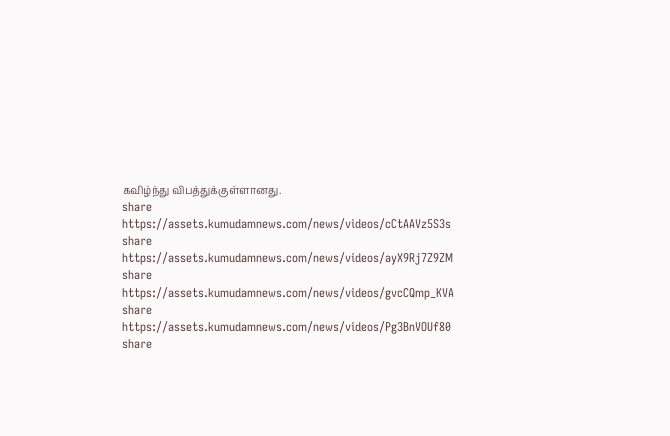கவிழ்ந்து விபத்துக்குள்ளானது.
share
https://assets.kumudamnews.com/news/videos/cCtAAVz5S3s
share
https://assets.kumudamnews.com/news/videos/ayX9Rj7Z9ZM
share
https://assets.kumudamnews.com/news/videos/gvcCQmp_KVA
share
https://assets.kumudamnews.com/news/videos/Pg3BnVOUf80
share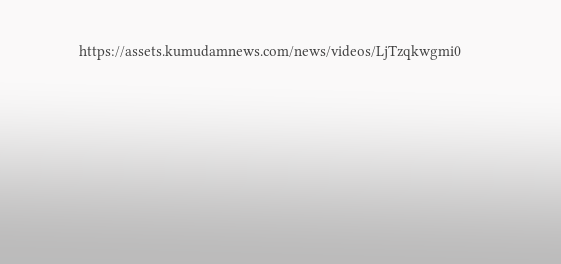https://assets.kumudamnews.com/news/videos/LjTzqkwgmi0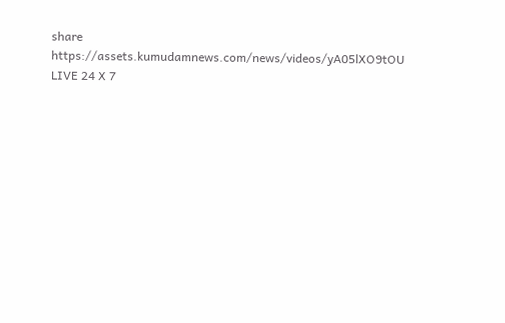share
https://assets.kumudamnews.com/news/videos/yA05lXO9tOU
LIVE 24 X 7